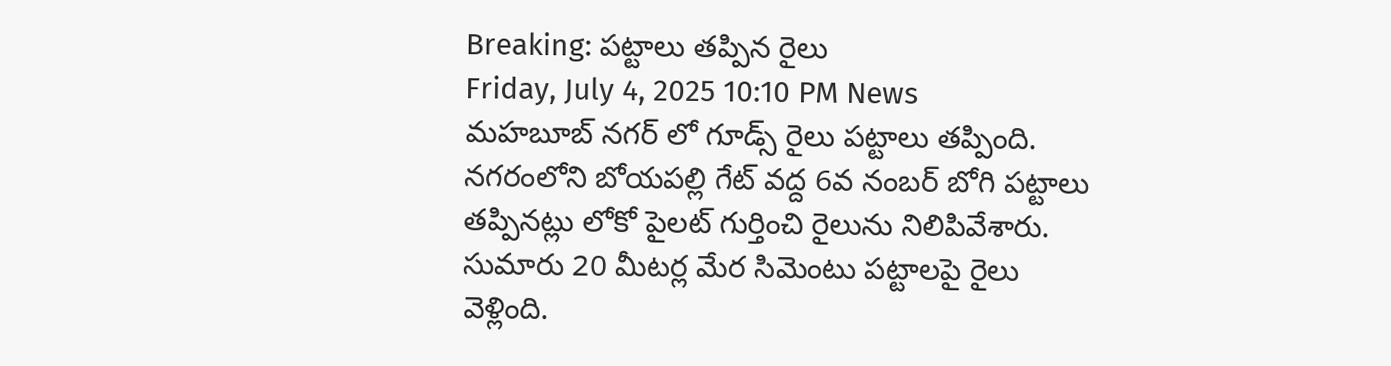Breaking: పట్టాలు తప్పిన రైలు
Friday, July 4, 2025 10:10 PM News
మహబూబ్ నగర్ లో గూడ్స్ రైలు పట్టాలు తప్పింది. నగరంలోని బోయపల్లి గేట్ వద్ద 6వ నంబర్ బోగి పట్టాలు తప్పినట్లు లోకో పైలట్ గుర్తించి రైలును నిలిపివేశారు. సుమారు 20 మీటర్ల మేర సిమెంటు పట్టాలపై రైలు వెళ్లింది.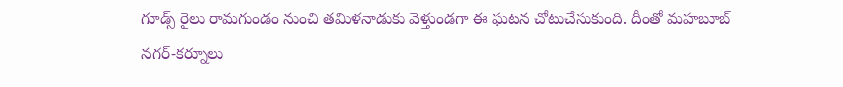గూడ్స్ రైలు రామగుండం నుంచి తమిళనాడుకు వెళ్తుండగా ఈ ఘటన చోటుచేసుకుంది. దీంతో మహబూబ్ నగర్-కర్నూలు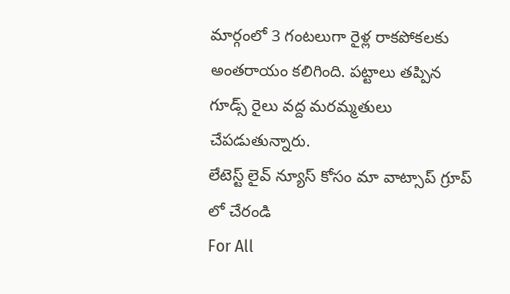మార్గంలో 3 గంటలుగా రైళ్ల రాకపోకలకు అంతరాయం కలిగింది. పట్టాలు తప్పిన గూడ్స్ రైలు వద్ద మరమ్మతులు చేపడుతున్నారు.
లేటెస్ట్ లైవ్ న్యూస్ కోసం మా వాట్సాప్ గ్రూప్ లో చేరండి
For All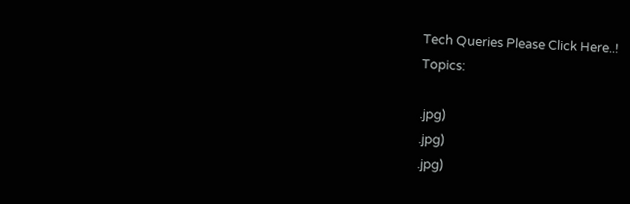Tech Queries Please Click Here..!
Topics:

.jpg)
.jpg)
.jpg)